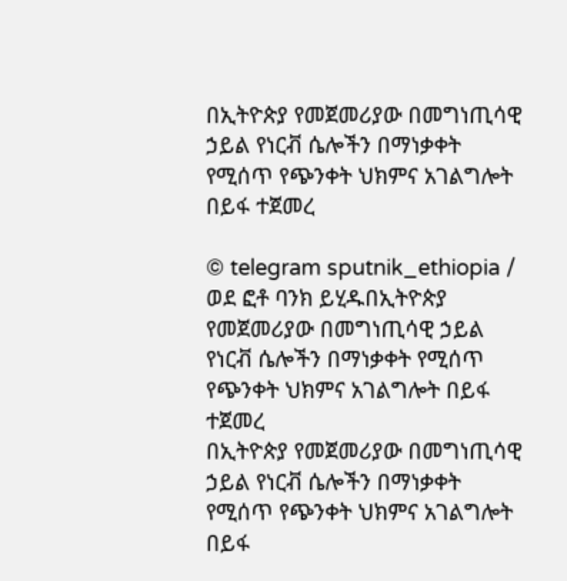በኢትዮጵያ የመጀመሪያው በመግነጢሳዊ ኃይል የነርቭ ሴሎችን በማነቃቀት የሚሰጥ የጭንቀት ህክምና አገልግሎት በይፋ ተጀመረ

© telegram sputnik_ethiopia / ወደ ፎቶ ባንክ ይሂዱበኢትዮጵያ የመጀመሪያው በመግነጢሳዊ ኃይል የነርቭ ሴሎችን በማነቃቀት የሚሰጥ የጭንቀት ህክምና አገልግሎት በይፋ ተጀመረ
በኢትዮጵያ የመጀመሪያው በመግነጢሳዊ ኃይል የነርቭ ሴሎችን በማነቃቀት የሚሰጥ የጭንቀት ህክምና አገልግሎት በይፋ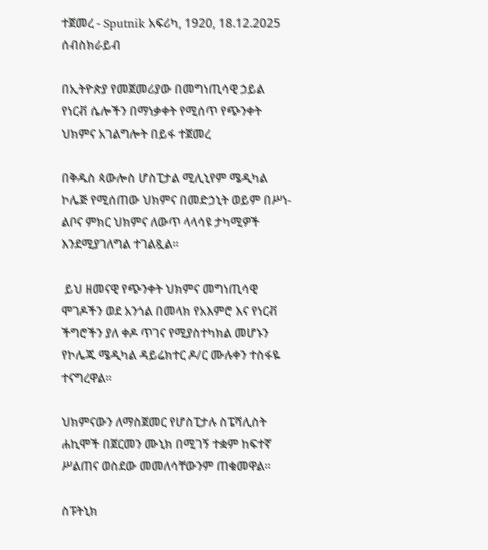ተጀመረ - Sputnik አፍሪካ, 1920, 18.12.2025
ሰብስክራይብ

በኢትዮጵያ የመጀመሪያው በመግነጢሳዊ ኃይል የነርቭ ሴሎችን በማነቃቀት የሚሰጥ የጭንቀት ህክምና አገልግሎት በይፋ ተጀመረ

በቅዱስ ጳውሎስ ሆስፒታል ሚሊኒየም ሜዲካል ኮሌጅ የሚሰጠው ህክምና በመድኃኒት ወይም በሥነ-ልቦና ምክር ህክምና ለውጥ ላላሳዩ ታካሚዎች እንደሚያገለግል ተገልጿል።

 ይህ ዘመናዊ የጭንቀት ህክምና መግነጢሳዊ ሞገዶችን ወደ አንጎል በመላክ የአእምሮ እና የነርቭ ችግሮችን ያለ ቀዶ ጥገና የሚያስተካክል መሆኑን የኮሌጁ ሜዲካል ዳይሬክተር ዶ/ር ሙሉቀን ተስፋዬ ተናግረዋል።

ህክምናውን ለማስጀመር የሆስፒታሉ ስፔሻሊስት ሐኪሞች በጀርመን ሙኒክ በሚገኝ ተቋም ከፍተኛ ሥልጠና ወስደው መመለሳቸውንም ጠቁመዋል።

ስፑትኒክ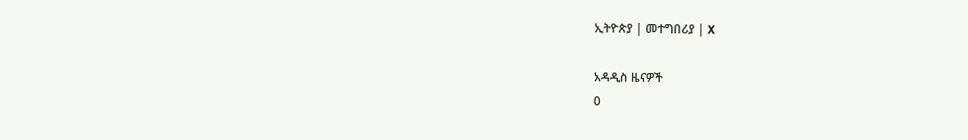ኢትዮጵያ | መተግበሪያ | X

አዳዲስ ዜናዎች
0